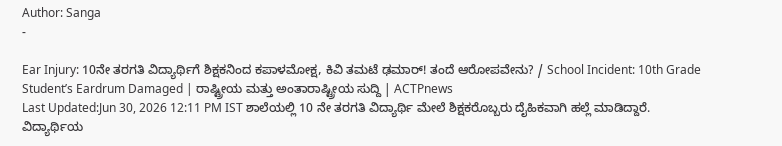Author: Sanga
-

Ear Injury: 10ನೇ ತರಗತಿ ವಿದ್ಯಾರ್ಥಿಗೆ ಶಿಕ್ಷಕನಿಂದ ಕಪಾಳಮೋಕ್ಷ, ಕಿವಿ ತಮಟೆ ಢಮಾರ್! ತಂದೆ ಆರೋಪವೇನು? / School Incident: 10th Grade Student’s Eardrum Damaged | ರಾಷ್ಟ್ರೀಯ ಮತ್ತು ಅಂತಾರಾಷ್ಟ್ರೀಯ ಸುದ್ದಿ | ACTPnews
Last Updated:Jun 30, 2026 12:11 PM IST ಶಾಲೆಯಲ್ಲಿ 10 ನೇ ತರಗತಿ ವಿದ್ಯಾರ್ಥಿ ಮೇಲೆ ಶಿಕ್ಷಕರೊಬ್ಬರು ದೈಹಿಕವಾಗಿ ಹಲ್ಲೆ ಮಾಡಿದ್ದಾರೆ. ವಿದ್ಯಾರ್ಥಿಯ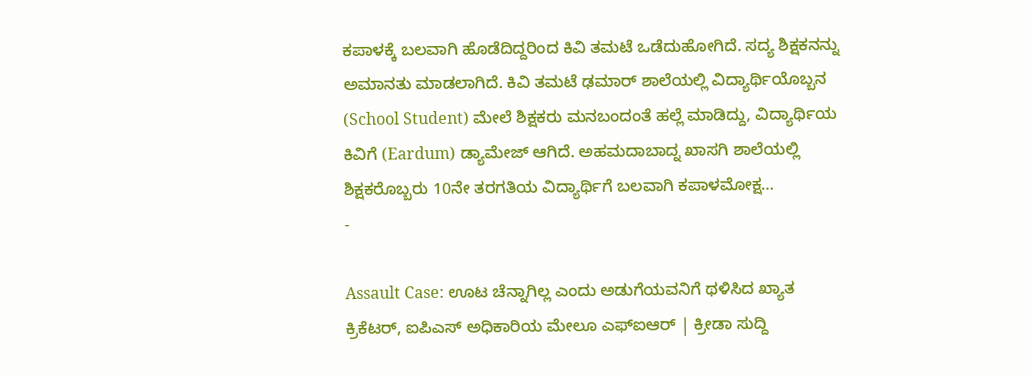ಕಪಾಳಕ್ಕೆ ಬಲವಾಗಿ ಹೊಡೆದಿದ್ದರಿಂದ ಕಿವಿ ತಮಟೆ ಒಡೆದುಹೋಗಿದೆ. ಸದ್ಯ ಶಿಕ್ಷಕನನ್ನು ಅಮಾನತು ಮಾಡಲಾಗಿದೆ. ಕಿವಿ ತಮಟೆ ಢಮಾರ್ ಶಾಲೆಯಲ್ಲಿ ವಿದ್ಯಾರ್ಥಿಯೊಬ್ಬನ (School Student) ಮೇಲೆ ಶಿಕ್ಷಕರು ಮನಬಂದಂತೆ ಹಲ್ಲೆ ಮಾಡಿದ್ದು, ವಿದ್ಯಾರ್ಥಿಯ ಕಿವಿಗೆ (Eardum) ಡ್ಯಾಮೇಜ್ ಆಗಿದೆ. ಅಹಮದಾಬಾದ್ನ ಖಾಸಗಿ ಶಾಲೆಯಲ್ಲಿ ಶಿಕ್ಷಕರೊಬ್ಬರು 10ನೇ ತರಗತಿಯ ವಿದ್ಯಾರ್ಥಿಗೆ ಬಲವಾಗಿ ಕಪಾಳಮೋಕ್ಷ…
-

Assault Case: ಊಟ ಚೆನ್ನಾಗಿಲ್ಲ ಎಂದು ಅಡುಗೆಯವನಿಗೆ ಥಳಿಸಿದ ಖ್ಯಾತ ಕ್ರಿಕೆಟರ್, ಐಪಿಎಸ್ ಅಧಿಕಾರಿಯ ಮೇಲೂ ಎಫ್ಐಆರ್ | ಕ್ರೀಡಾ ಸುದ್ದಿ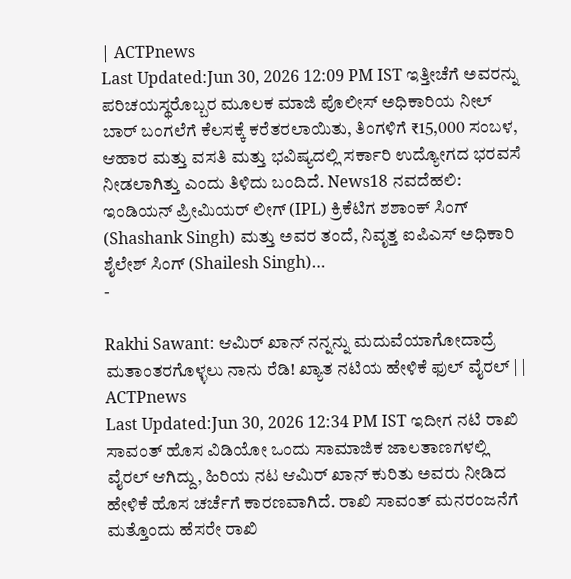| ACTPnews
Last Updated:Jun 30, 2026 12:09 PM IST ಇತ್ತೀಚೆಗೆ ಅವರನ್ನು ಪರಿಚಯಸ್ಥರೊಬ್ಬರ ಮೂಲಕ ಮಾಜಿ ಪೊಲೀಸ್ ಅಧಿಕಾರಿಯ ನೀಲ್ ಬಾರ್ ಬಂಗಲೆಗೆ ಕೆಲಸಕ್ಕೆ ಕರೆತರಲಾಯಿತು, ತಿಂಗಳಿಗೆ ₹15,000 ಸಂಬಳ, ಆಹಾರ ಮತ್ತು ವಸತಿ ಮತ್ತು ಭವಿಷ್ಯದಲ್ಲಿ ಸರ್ಕಾರಿ ಉದ್ಯೋಗದ ಭರವಸೆ ನೀಡಲಾಗಿತ್ತು ಎಂದು ತಿಳಿದು ಬಂದಿದೆ. News18 ನವದೆಹಲಿ: ಇಂಡಿಯನ್ ಪ್ರೀಮಿಯರ್ ಲೀಗ್ (IPL) ಕ್ರಿಕೆಟಿಗ ಶಶಾಂಕ್ ಸಿಂಗ್ (Shashank Singh) ಮತ್ತು ಅವರ ತಂದೆ, ನಿವೃತ್ತ ಐಪಿಎಸ್ ಅಧಿಕಾರಿ ಶೈಲೇಶ್ ಸಿಂಗ್ (Shailesh Singh)…
-

Rakhi Sawant: ಆಮಿರ್ ಖಾನ್ ನನ್ನನ್ನು ಮದುವೆಯಾಗೋದಾದ್ರೆ ಮತಾಂತರಗೊಳ್ಳಲು ನಾನು ರೆಡಿ! ಖ್ಯಾತ ನಟಿಯ ಹೇಳಿಕೆ ಫುಲ್ ವೈರಲ್ | | ACTPnews
Last Updated:Jun 30, 2026 12:34 PM IST ಇದೀಗ ನಟಿ ರಾಖಿ ಸಾವಂತ್ ಹೊಸ ವಿಡಿಯೋ ಒಂದು ಸಾಮಾಜಿಕ ಜಾಲತಾಣಗಳಲ್ಲಿ ವೈರಲ್ ಆಗಿದ್ದು, ಹಿರಿಯ ನಟ ಆಮಿರ್ ಖಾನ್ ಕುರಿತು ಅವರು ನೀಡಿದ ಹೇಳಿಕೆ ಹೊಸ ಚರ್ಚೆಗೆ ಕಾರಣವಾಗಿದೆ. ರಾಖಿ ಸಾವಂತ್ ಮನರಂಜನೆಗೆ ಮತ್ತೊಂದು ಹೆಸರೇ ರಾಖಿ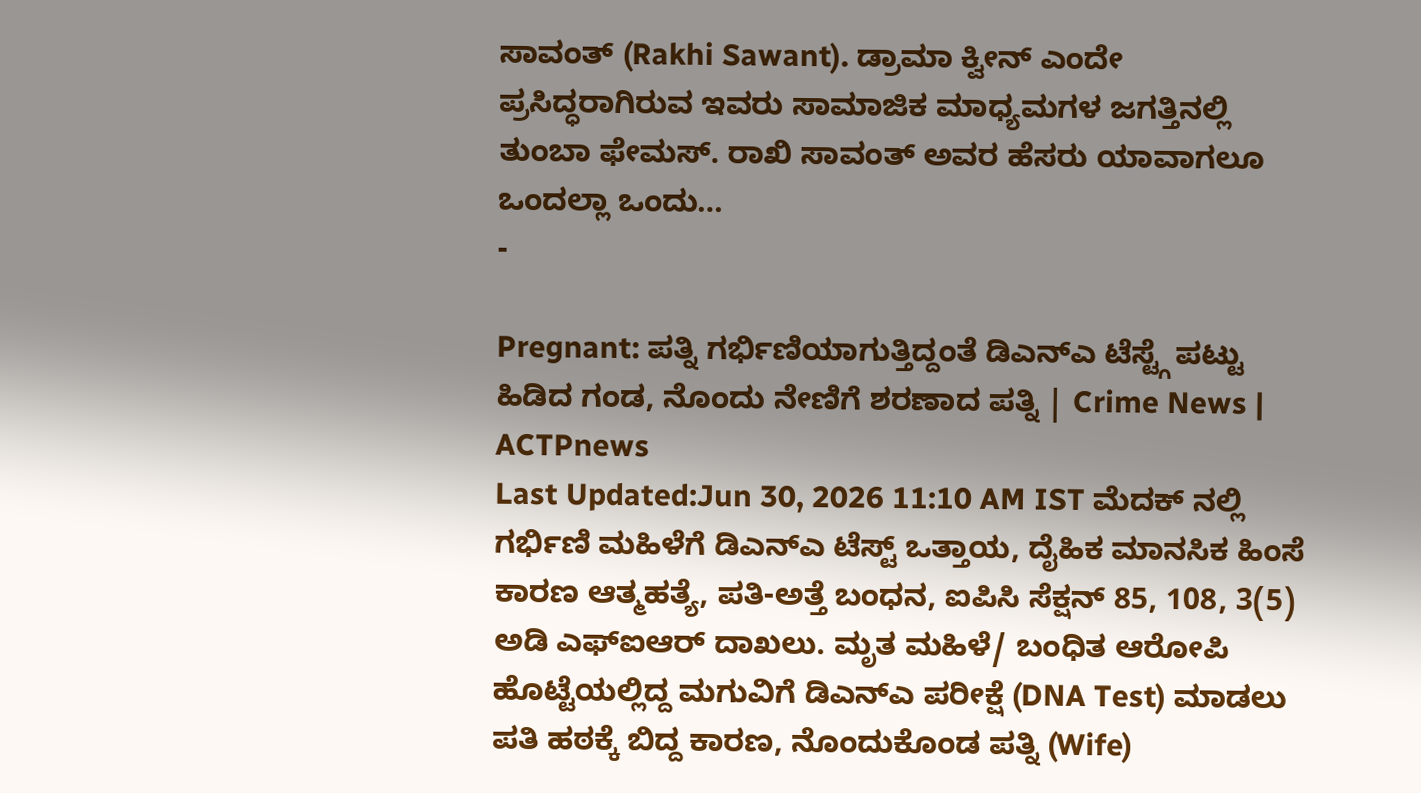ಸಾವಂತ್ (Rakhi Sawant). ಡ್ರಾಮಾ ಕ್ವೀನ್ ಎಂದೇ ಪ್ರಸಿದ್ಧರಾಗಿರುವ ಇವರು ಸಾಮಾಜಿಕ ಮಾಧ್ಯಮಗಳ ಜಗತ್ತಿನಲ್ಲಿ ತುಂಬಾ ಫೇಮಸ್. ರಾಖಿ ಸಾವಂತ್ ಅವರ ಹೆಸರು ಯಾವಾಗಲೂ ಒಂದಲ್ಲಾ ಒಂದು…
-

Pregnant: ಪತ್ನಿ ಗರ್ಭಿಣಿಯಾಗುತ್ತಿದ್ದಂತೆ ಡಿಎನ್ಎ ಟೆಸ್ಟ್ಗೆ ಪಟ್ಟು ಹಿಡಿದ ಗಂಡ, ನೊಂದು ನೇಣಿಗೆ ಶರಣಾದ ಪತ್ನಿ | Crime News | ACTPnews
Last Updated:Jun 30, 2026 11:10 AM IST ಮೆದಕ್ ನಲ್ಲಿ ಗರ್ಭಿಣಿ ಮಹಿಳೆಗೆ ಡಿಎನ್ಎ ಟೆಸ್ಟ್ ಒತ್ತಾಯ, ದೈಹಿಕ ಮಾನಸಿಕ ಹಿಂಸೆ ಕಾರಣ ಆತ್ಮಹತ್ಯೆ, ಪತಿ-ಅತ್ತೆ ಬಂಧನ, ಐಪಿಸಿ ಸೆಕ್ಷನ್ 85, 108, 3(5) ಅಡಿ ಎಫ್ಐಆರ್ ದಾಖಲು. ಮೃತ ಮಹಿಳೆ/ ಬಂಧಿತ ಆರೋಪಿ ಹೊಟ್ಟೆಯಲ್ಲಿದ್ದ ಮಗುವಿಗೆ ಡಿಎನ್ಎ ಪರೀಕ್ಷೆ (DNA Test) ಮಾಡಲು ಪತಿ ಹಠಕ್ಕೆ ಬಿದ್ದ ಕಾರಣ, ನೊಂದುಕೊಂಡ ಪತ್ನಿ (Wife)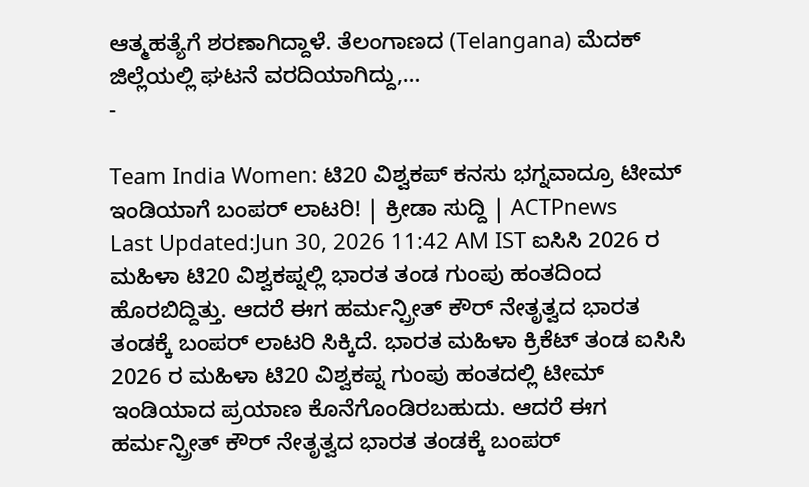ಆತ್ಮಹತ್ಯೆಗೆ ಶರಣಾಗಿದ್ದಾಳೆ. ತೆಲಂಗಾಣದ (Telangana) ಮೆದಕ್ ಜಿಲ್ಲೆಯಲ್ಲಿ ಘಟನೆ ವರದಿಯಾಗಿದ್ದು,…
-

Team India Women: ಟಿ20 ವಿಶ್ವಕಪ್ ಕನಸು ಭಗ್ನವಾದ್ರೂ ಟೀಮ್ ಇಂಡಿಯಾಗೆ ಬಂಪರ್ ಲಾಟರಿ! | ಕ್ರೀಡಾ ಸುದ್ದಿ | ACTPnews
Last Updated:Jun 30, 2026 11:42 AM IST ಐಸಿಸಿ 2026 ರ ಮಹಿಳಾ ಟಿ20 ವಿಶ್ವಕಪ್ನಲ್ಲಿ ಭಾರತ ತಂಡ ಗುಂಪು ಹಂತದಿಂದ ಹೊರಬಿದ್ದಿತ್ತು. ಆದರೆ ಈಗ ಹರ್ಮನ್ಪ್ರೀತ್ ಕೌರ್ ನೇತೃತ್ವದ ಭಾರತ ತಂಡಕ್ಕೆ ಬಂಪರ್ ಲಾಟರಿ ಸಿಕ್ಕಿದೆ. ಭಾರತ ಮಹಿಳಾ ಕ್ರಿಕೆಟ್ ತಂಡ ಐಸಿಸಿ 2026 ರ ಮಹಿಳಾ ಟಿ20 ವಿಶ್ವಕಪ್ನ ಗುಂಪು ಹಂತದಲ್ಲಿ ಟೀಮ್ ಇಂಡಿಯಾದ ಪ್ರಯಾಣ ಕೊನೆಗೊಂಡಿರಬಹುದು. ಆದರೆ ಈಗ ಹರ್ಮನ್ಪ್ರೀತ್ ಕೌರ್ ನೇತೃತ್ವದ ಭಾರತ ತಂಡಕ್ಕೆ ಬಂಪರ್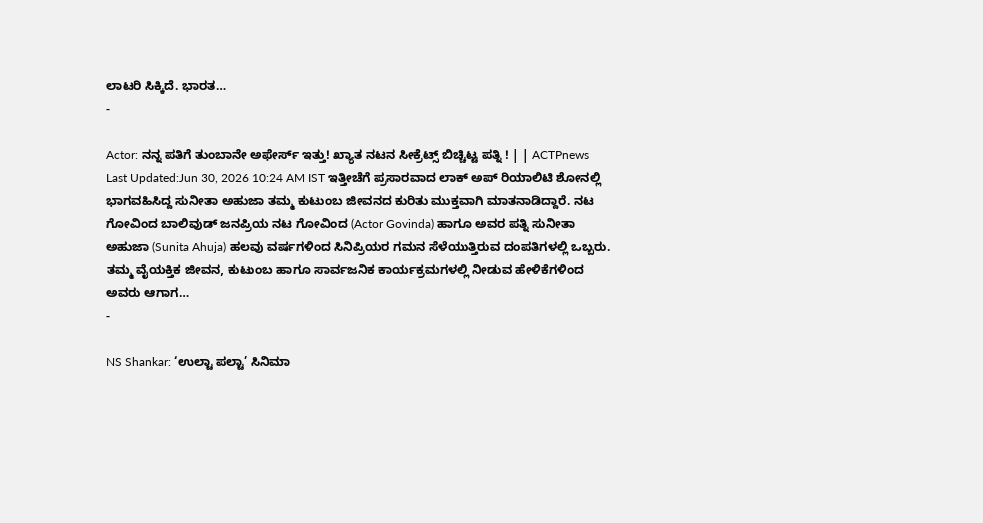ಲಾಟರಿ ಸಿಕ್ಕಿದೆ. ಭಾರತ…
-

Actor: ನನ್ನ ಪತಿಗೆ ತುಂಬಾನೇ ಅಫೇರ್ಸ್ ಇತ್ತು! ಖ್ಯಾತ ನಟನ ಸೀಕ್ರೆಟ್ಸ್ ಬಿಚ್ಚಿಟ್ಟ ಪತ್ನಿ ! | | ACTPnews
Last Updated:Jun 30, 2026 10:24 AM IST ಇತ್ತೀಚೆಗೆ ಪ್ರಸಾರವಾದ ಲಾಕ್ ಅಪ್ ರಿಯಾಲಿಟಿ ಶೋನಲ್ಲಿ ಭಾಗವಹಿಸಿದ್ದ ಸುನೀತಾ ಅಹುಜಾ ತಮ್ಮ ಕುಟುಂಬ ಜೀವನದ ಕುರಿತು ಮುಕ್ತವಾಗಿ ಮಾತನಾಡಿದ್ದಾರೆ. ನಟ ಗೋವಿಂದ ಬಾಲಿವುಡ್ ಜನಪ್ರಿಯ ನಟ ಗೋವಿಂದ (Actor Govinda) ಹಾಗೂ ಅವರ ಪತ್ನಿ ಸುನೀತಾ ಅಹುಜಾ (Sunita Ahuja) ಹಲವು ವರ್ಷಗಳಿಂದ ಸಿನಿಪ್ರಿಯರ ಗಮನ ಸೆಳೆಯುತ್ತಿರುವ ದಂಪತಿಗಳಲ್ಲಿ ಒಬ್ಬರು. ತಮ್ಮ ವೈಯಕ್ತಿಕ ಜೀವನ, ಕುಟುಂಬ ಹಾಗೂ ಸಾರ್ವಜನಿಕ ಕಾರ್ಯಕ್ರಮಗಳಲ್ಲಿ ನೀಡುವ ಹೇಳಿಕೆಗಳಿಂದ ಅವರು ಆಗಾಗ…
-

NS Shankar: ‘ಉಲ್ಟಾ ಪಲ್ಟಾ’ ಸಿನಿಮಾ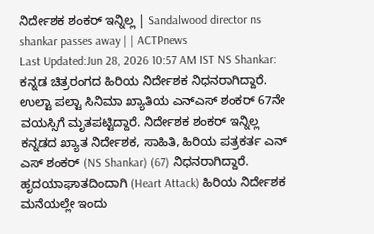ನಿರ್ದೇಶಕ ಶಂಕರ್ ಇನ್ನಿಲ್ಲ | Sandalwood director ns shankar passes away | | ACTPnews
Last Updated:Jun 28, 2026 10:57 AM IST NS Shankar: ಕನ್ನಡ ಚಿತ್ರರಂಗದ ಹಿರಿಯ ನಿರ್ದೇಶಕ ನಿಧನರಾಗಿದ್ದಾರೆ. ಉಲ್ಟಾ ಪಲ್ಟಾ ಸಿನಿಮಾ ಖ್ಯಾತಿಯ ಎನ್ಎಸ್ ಶಂಕರ್ 67ನೇ ವಯಸ್ಸಿಗೆ ಮೃತಪಟ್ಟಿದ್ದಾರೆ. ನಿರ್ದೇಶಕ ಶಂಕರ್ ಇನ್ನಿಲ್ಲ ಕನ್ನಡದ ಖ್ಯಾತ ನಿರ್ದೇಶಕ, ಸಾಹಿತಿ, ಹಿರಿಯ ಪತ್ರಕರ್ತ ಎನ್ ಎಸ್ ಶಂಕರ್ (NS Shankar) (67) ನಿಧನರಾಗಿದ್ದಾರೆ. ಹೃದಯಾಘಾತದಿಂದಾಗಿ (Heart Attack) ಹಿರಿಯ ನಿರ್ದೇಶಕ ಮನೆಯಲ್ಲೇ ಇಂದು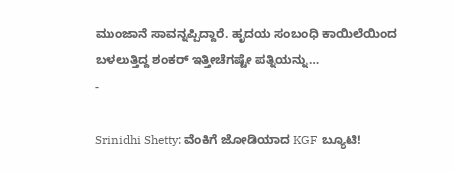ಮುಂಜಾನೆ ಸಾವನ್ನಪ್ಪಿದ್ದಾರೆ. ಹೃದಯ ಸಂಬಂಧಿ ಕಾಯಿಲೆಯಿಂದ ಬಳಲುತ್ತಿದ್ದ ಶಂಕರ್ ಇತ್ತೀಚೆಗಷ್ಟೇ ಪತ್ನಿಯನ್ನು…
-

Srinidhi Shetty: ವೆಂಕಿಗೆ ಜೋಡಿಯಾದ KGF ಬ್ಯೂಟಿ!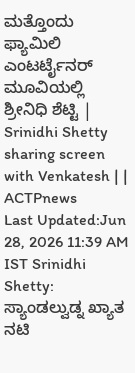ಮತ್ತೊಂದು ಫ್ಯಾಮಿಲಿ ಎಂಟರ್ಟೈನರ್ ಮೂವಿಯಲ್ಲಿ ಶ್ರೀನಿಧಿ ಶೆಟ್ಟಿ | Srinidhi Shetty sharing screen with Venkatesh | | ACTPnews
Last Updated:Jun 28, 2026 11:39 AM IST Srinidhi Shetty: ಸ್ಯಾಂಡಲ್ವುಡ್ನ ಖ್ಯಾತ ನಟಿ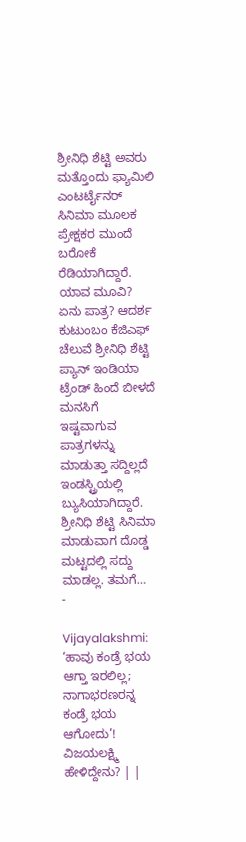ಶ್ರೀನಿಧಿ ಶೆಟ್ಟಿ ಅವರು ಮತ್ತೊಂದು ಫ್ಯಾಮಿಲಿ ಎಂಟರ್ಟೈನರ್ ಸಿನಿಮಾ ಮೂಲಕ ಪ್ರೇಕ್ಷಕರ ಮುಂದೆ ಬರೋಕೆ ರೆಡಿಯಾಗಿದ್ದಾರೆ. ಯಾವ ಮೂವಿ? ಏನು ಪಾತ್ರ? ಆದರ್ಶ ಕುಟುಂಬಂ ಕೆಜಿಎಫ್ ಚೆಲುವೆ ಶ್ರೀನಿಧಿ ಶೆಟ್ಟಿ ಪ್ಯಾನ್ ಇಂಡಿಯಾ ಟ್ರೆಂಡ್ ಹಿಂದೆ ಬೀಳದೆ ಮನಸಿಗೆ ಇಷ್ಟವಾಗುವ ಪಾತ್ರಗಳನ್ನು ಮಾಡುತ್ತಾ ಸದ್ದಿಲ್ಲದೆ ಇಂಡಸ್ಟ್ರಿಯಲ್ಲಿ ಬ್ಯುಸಿಯಾಗಿದ್ದಾರೆ. ಶ್ರೀನಿಧಿ ಶೆಟ್ಟಿ ಸಿನಿಮಾ ಮಾಡುವಾಗ ದೊಡ್ಡ ಮಟ್ಟದಲ್ಲಿ ಸದ್ದು ಮಾಡಲ್ಲ. ತಮಗೆ…
-

Vijayalakshmi: ‘ಹಾವು ಕಂಡ್ರೆ ಭಯ ಆಗ್ತಾ ಇರಲಿಲ್ಲ; ನಾಗಾಭರಣರನ್ನ ಕಂಡ್ರೆ ಭಯ ಆಗೋದು’! ವಿಜಯಲಕ್ಷ್ಮಿ ಹೇಳಿದ್ದೇನು? | |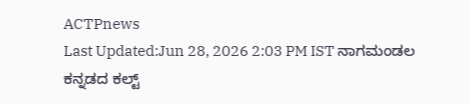ACTPnews
Last Updated:Jun 28, 2026 2:03 PM IST ನಾಗಮಂಡಲ ಕನ್ನಡದ ಕಲ್ಟ್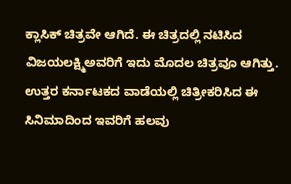ಕ್ಲಾಸಿಕ್ ಚಿತ್ರವೇ ಆಗಿದೆ. ಈ ಚಿತ್ರದಲ್ಲಿ ನಟಿಸಿದ ವಿಜಯಲಕ್ಷ್ಮಿಅವರಿಗೆ ಇದು ಮೊದಲ ಚಿತ್ರವೂ ಆಗಿತ್ತು. ಉತ್ತರ ಕರ್ನಾಟಕದ ವಾಡೆಯಲ್ಲಿ ಚಿತ್ರೀಕರಿಸಿದ ಈ ಸಿನಿಮಾದಿಂದ ಇವರಿಗೆ ಹಲವು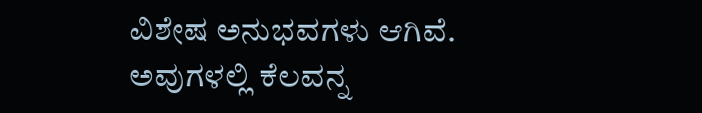ವಿಶೇಷ ಅನುಭವಗಳು ಆಗಿವೆ. ಅವುಗಳಲ್ಲಿ ಕೆಲವನ್ನ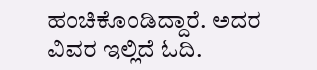ಹಂಚಿಕೊಂಡಿದ್ದಾರೆ. ಅದರ ವಿವರ ಇಲ್ಲಿದೆ ಓದಿ.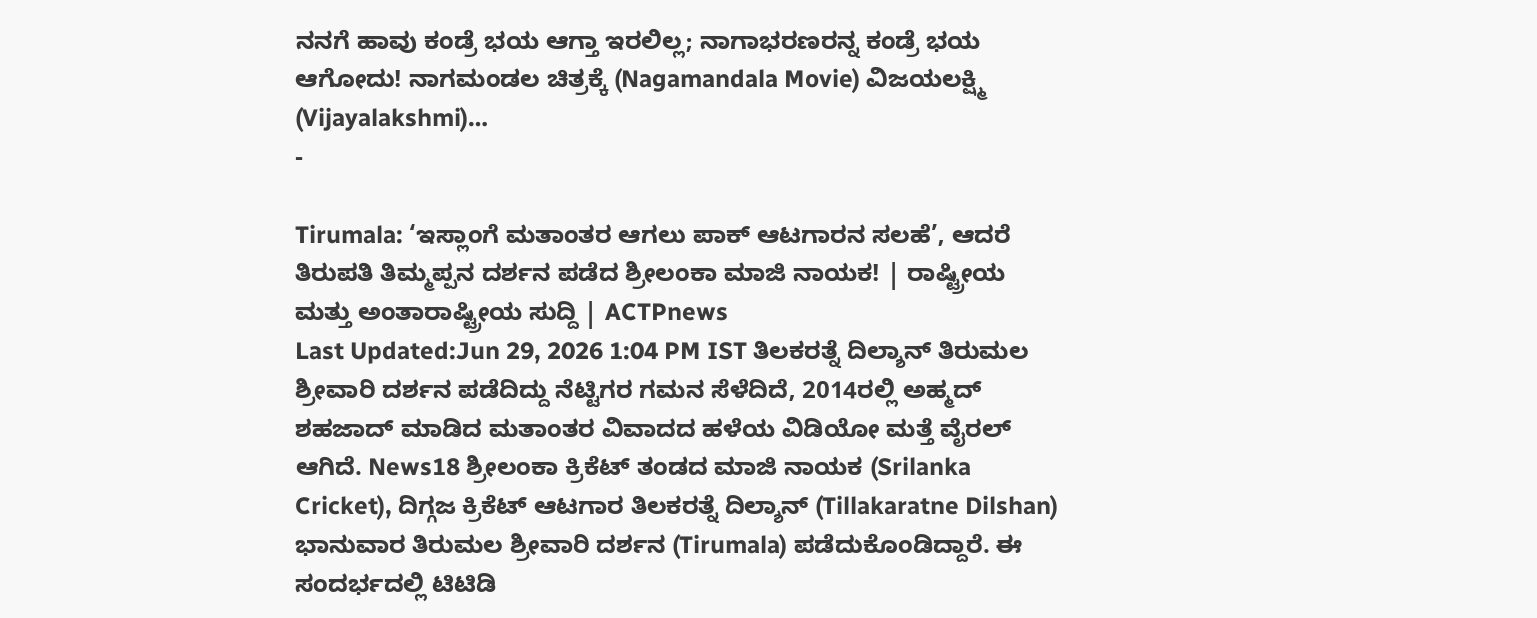ನನಗೆ ಹಾವು ಕಂಡ್ರೆ ಭಯ ಆಗ್ತಾ ಇರಲಿಲ್ಲ; ನಾಗಾಭರಣರನ್ನ ಕಂಡ್ರೆ ಭಯ ಆಗೋದು! ನಾಗಮಂಡಲ ಚಿತ್ರಕ್ಕೆ (Nagamandala Movie) ವಿಜಯಲಕ್ಷ್ಮಿ (Vijayalakshmi)…
-

Tirumala: ‘ಇಸ್ಲಾಂಗೆ ಮತಾಂತರ ಆಗಲು ಪಾಕ್ ಆಟಗಾರನ ಸಲಹೆ’, ಆದರೆ ತಿರುಪತಿ ತಿಮ್ಮಪ್ಪನ ದರ್ಶನ ಪಡೆದ ಶ್ರೀಲಂಕಾ ಮಾಜಿ ನಾಯಕ! | ರಾಷ್ಟ್ರೀಯ ಮತ್ತು ಅಂತಾರಾಷ್ಟ್ರೀಯ ಸುದ್ದಿ | ACTPnews
Last Updated:Jun 29, 2026 1:04 PM IST ತಿಲಕರತ್ನೆ ದಿಲ್ಶಾನ್ ತಿರುಮಲ ಶ್ರೀವಾರಿ ದರ್ಶನ ಪಡೆದಿದ್ದು ನೆಟ್ಟಿಗರ ಗಮನ ಸೆಳೆದಿದೆ, 2014ರಲ್ಲಿ ಅಹ್ಮದ್ ಶಹಜಾದ್ ಮಾಡಿದ ಮತಾಂತರ ವಿವಾದದ ಹಳೆಯ ವಿಡಿಯೋ ಮತ್ತೆ ವೈರಲ್ ಆಗಿದೆ. News18 ಶ್ರೀಲಂಕಾ ಕ್ರಿಕೆಟ್ ತಂಡದ ಮಾಜಿ ನಾಯಕ (Srilanka Cricket), ದಿಗ್ಗಜ ಕ್ರಿಕೆಟ್ ಆಟಗಾರ ತಿಲಕರತ್ನೆ ದಿಲ್ಶಾನ್ (Tillakaratne Dilshan) ಭಾನುವಾರ ತಿರುಮಲ ಶ್ರೀವಾರಿ ದರ್ಶನ (Tirumala) ಪಡೆದುಕೊಂಡಿದ್ದಾರೆ. ಈ ಸಂದರ್ಭದಲ್ಲಿ ಟಿಟಿಡಿ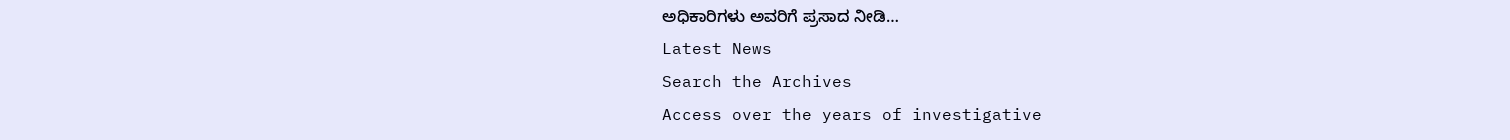ಅಧಿಕಾರಿಗಳು ಅವರಿಗೆ ಪ್ರಸಾದ ನೀಡಿ…
Latest News
Search the Archives
Access over the years of investigative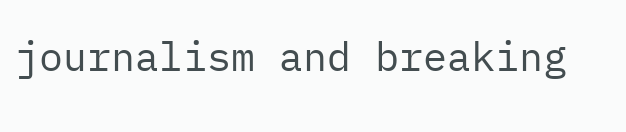journalism and breaking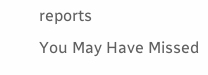reports
You May Have Missed